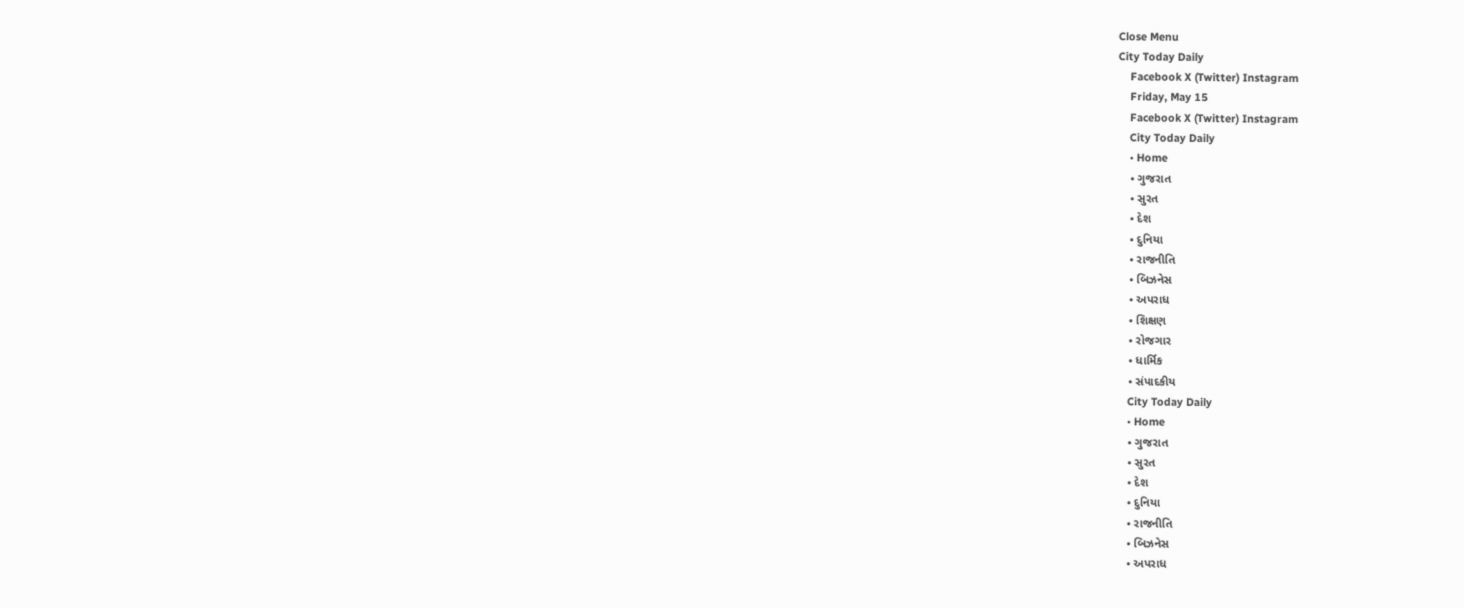Close Menu
City Today Daily
    Facebook X (Twitter) Instagram
    Friday, May 15
    Facebook X (Twitter) Instagram
    City Today Daily
    • Home
    • ગુજરાત
    • સુરત
    • દેશ
    • દુનિયા
    • રાજનીતિ
    • બિઝનેસ
    • અપરાધ
    • શિક્ષણ
    • રોજગાર
    • ધાર્મિક
    • સંપાદકીય
    City Today Daily
    • Home
    • ગુજરાત
    • સુરત
    • દેશ
    • દુનિયા
    • રાજનીતિ
    • બિઝનેસ
    • અપરાધ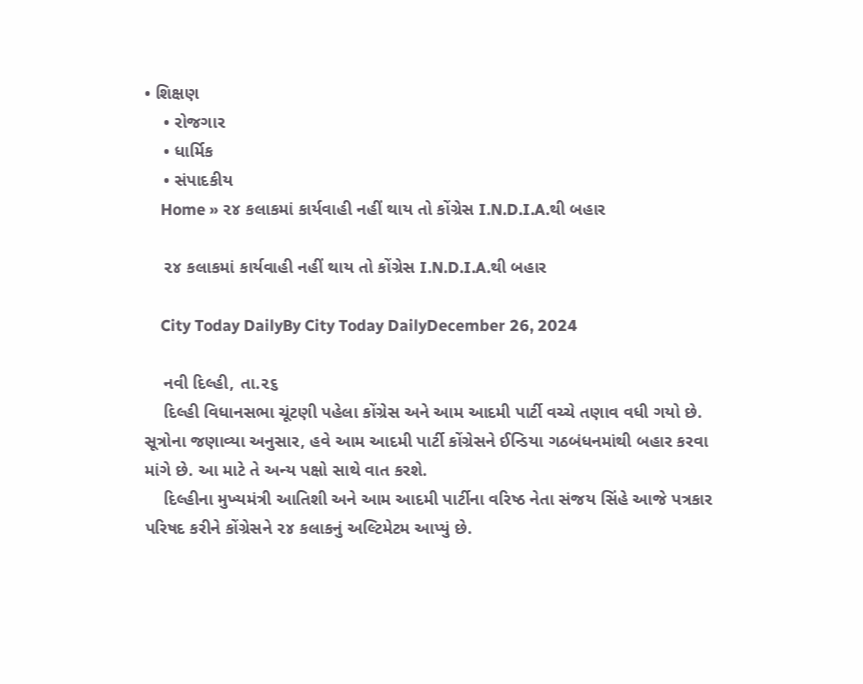• શિક્ષણ
    • રોજગાર
    • ધાર્મિક
    • સંપાદકીય
    Home » ૨૪ કલાકમાં કાર્યવાહી નહીં થાય તો કોંગ્રેસ I.N.D.I.A.થી બહાર

    ૨૪ કલાકમાં કાર્યવાહી નહીં થાય તો કોંગ્રેસ I.N.D.I.A.થી બહાર

    City Today DailyBy City Today DailyDecember 26, 2024

    નવી દિલ્હી, તા.૨૬
    દિલ્હી વિધાનસભા ચૂંટણી પહેલા કોંગ્રેસ અને આમ આદમી પાર્ટી વચ્ચે તણાવ વધી ગયો છે. સૂત્રોના જણાવ્યા અનુસાર, હવે આમ આદમી પાર્ટી કોંગ્રેસને ઈન્ડિયા ગઠબંધનમાંથી બહાર કરવા માંગે છે. આ માટે તે અન્ય પક્ષો સાથે વાત કરશે.
    દિલ્હીના મુખ્યમંત્રી આતિશી અને આમ આદમી પાર્ટીના વરિષ્ઠ નેતા સંજય સિંહે આજે પત્રકાર પરિષદ કરીને કોંગ્રેસને ૨૪ કલાકનું અલ્ટિમેટમ આપ્યું છે.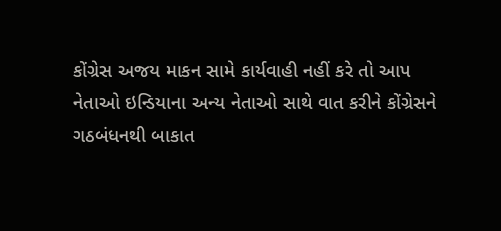કોંગ્રેસ અજય માકન સામે કાર્યવાહી નહીં કરે તો આપ નેતાઓ ઇન્ડિયાના અન્ય નેતાઓ સાથે વાત કરીને કોંગ્રેસને ગઠબંધનથી બાકાત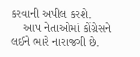કરવાની અપીલ કરશે.
    આપ નેતાઓમાં કોંગ્રેસને લઈને ભારે નારાજગી છે.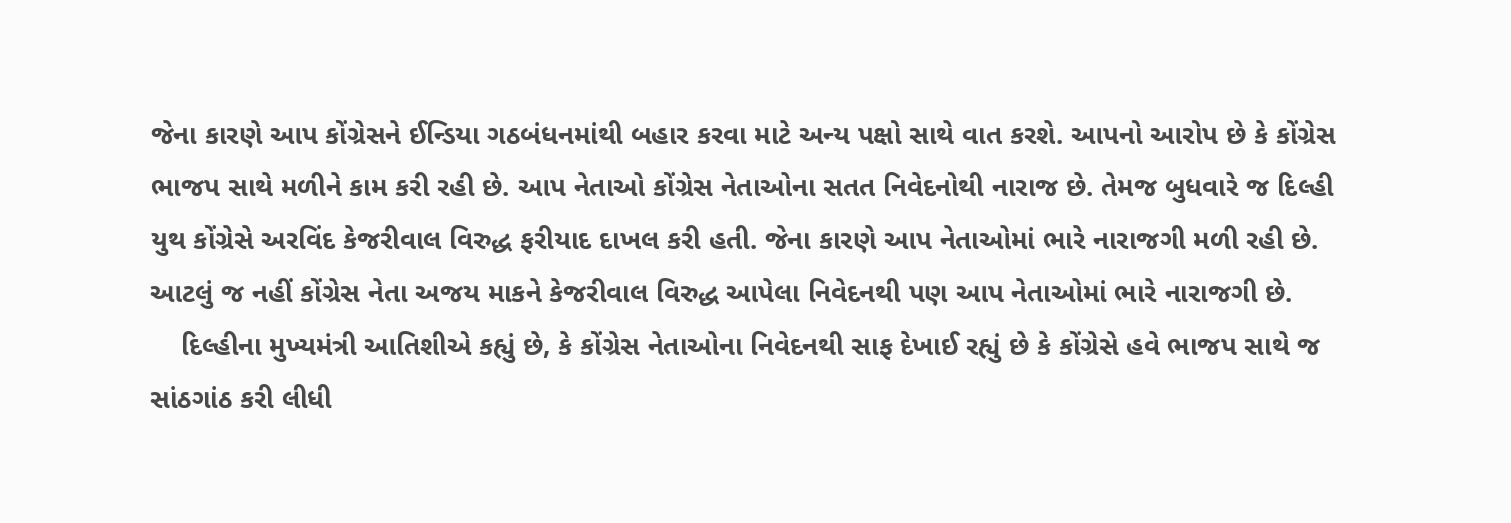જેના કારણે આપ કોંગ્રેસને ઈન્ડિયા ગઠબંધનમાંથી બહાર કરવા માટે અન્ય પક્ષો સાથે વાત કરશે. આપનો આરોપ છે કે કોંગ્રેસ ભાજપ સાથે મળીને કામ કરી રહી છે. આપ નેતાઓ કોંગ્રેસ નેતાઓના સતત નિવેદનોથી નારાજ છે. તેમજ બુધવારે જ દિલ્હી યુથ કોંગ્રેસે અરવિંદ કેજરીવાલ વિરુદ્ધ ફરીયાદ દાખલ કરી હતી. જેના કારણે આપ નેતાઓમાં ભારે નારાજગી મળી રહી છે. આટલું જ નહીં કોંગ્રેસ નેતા અજય માકને કેજરીવાલ વિરુદ્ધ આપેલા નિવેદનથી પણ આપ નેતાઓમાં ભારે નારાજગી છે.
    દિલ્હીના મુખ્યમંત્રી આતિશીએ કહ્યું છે, કે કોંગ્રેસ નેતાઓના નિવેદનથી સાફ દેખાઈ રહ્યું છે કે કોંગ્રેસે હવે ભાજપ સાથે જ સાંઠગાંઠ કરી લીધી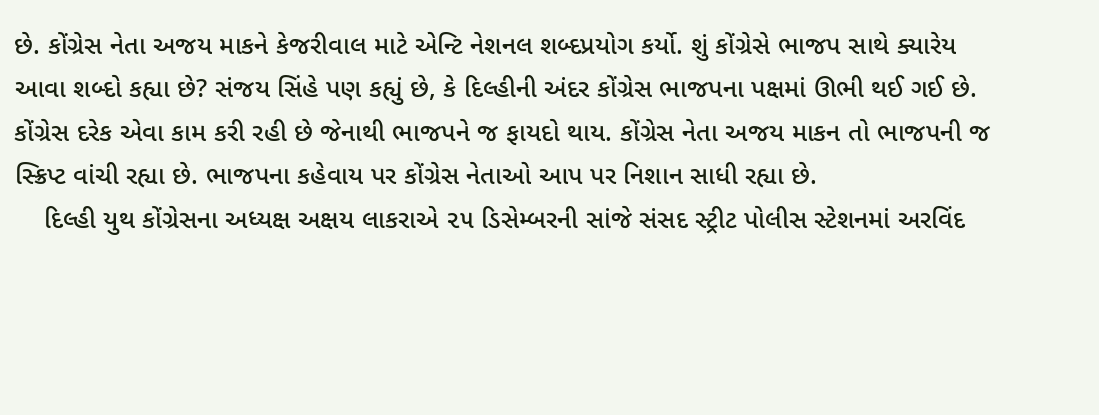છે. કોંગ્રેસ નેતા અજય માકને કેજરીવાલ માટે એન્ટિ નેશનલ શબ્દપ્રયોગ કર્યો. શું કોંગ્રેસે ભાજપ સાથે ક્યારેય આવા શબ્દો કહ્યા છે? સંજય સિંહે પણ કહ્યું છે, કે દિલ્હીની અંદર કોંગ્રેસ ભાજપના પક્ષમાં ઊભી થઈ ગઈ છે. કોંગ્રેસ દરેક એવા કામ કરી રહી છે જેનાથી ભાજપને જ ફાયદો થાય. કોંગ્રેસ નેતા અજય માકન તો ભાજપની જ સ્ક્રિપ્ટ વાંચી રહ્યા છે. ભાજપના કહેવાય પર કોંગ્રેસ નેતાઓ આપ પર નિશાન સાધી રહ્યા છે.
    દિલ્હી યુથ કોંગ્રેસના અધ્યક્ષ અક્ષય લાકરાએ ૨૫ ડિસેમ્બરની સાંજે સંસદ સ્ટ્રીટ પોલીસ સ્ટેશનમાં અરવિંદ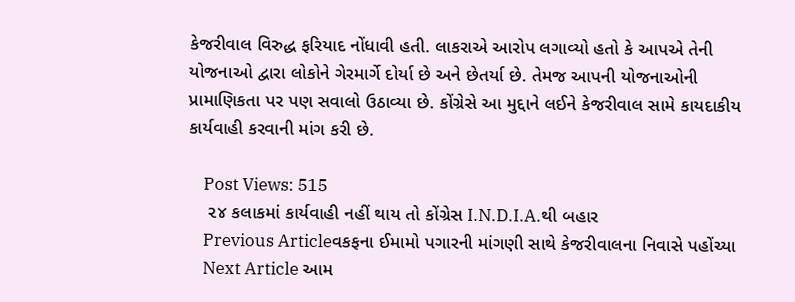કેજરીવાલ વિરુદ્ધ ફરિયાદ નોંધાવી હતી. લાકરાએ આરોપ લગાવ્યો હતો કે આપએ તેની યોજનાઓ દ્વારા લોકોને ગેરમાર્ગે દોર્યા છે અને છેતર્યા છે. તેમજ આપની યોજનાઓની પ્રામાણિકતા પર પણ સવાલો ઉઠાવ્યા છે. કોંગ્રેસે આ મુદ્દાને લઈને કેજરીવાલ સામે કાયદાકીય કાર્યવાહી કરવાની માંગ કરી છે.

    Post Views: 515
    ૨૪ કલાકમાં કાર્યવાહી નહીં થાય તો કોંગ્રેસ I.N.D.I.A.થી બહાર
    Previous Articleવકફના ઈમામો પગારની માંગણી સાથે કેજરીવાલના નિવાસે પહોંચ્યા
    Next Article આમ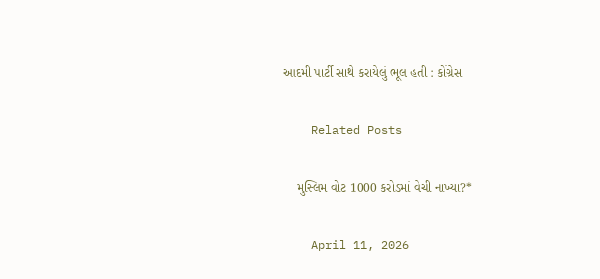આદમી પાર્ટી સાથે કરાયેલું ભૂલ હતી : કોંગ્રેસ

    Related Posts

    મુસ્લિમ વોટ 1000 કરોડમાં વેચી નાખ્યા?*

    April 11, 2026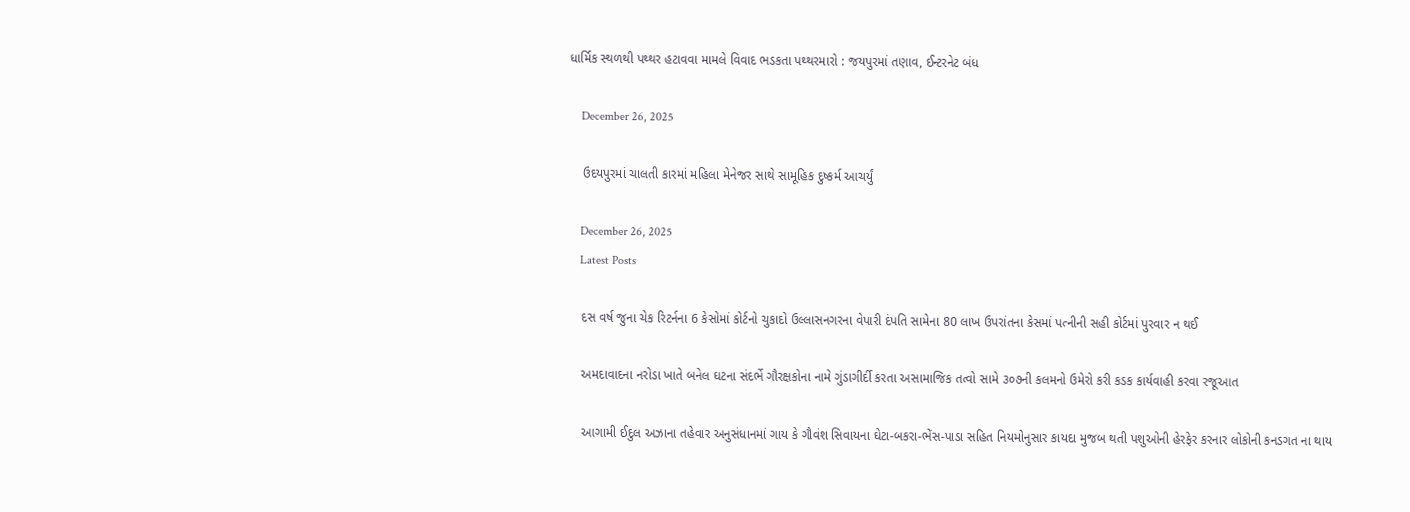ધાર્મિક સ્થળથી પથ્થર હટાવવા મામલે વિવાદ ભડકતા પથ્થરમારો : જયપુરમાં તણાવ, ઈન્ટરનેટ બંધ

    December 26, 2025

    ઉદયપુરમાં ચાલતી કારમાં મહિલા મેનેજર સાથે સામૂહિક દુષ્કર્મ આચર્યું

    December 26, 2025
    Latest Posts

    દસ વર્ષ જુના ચેક રિટર્નના 6 કેસોમાં કોર્ટનો ચુકાદો ઉલ્લાસનગરના વેપારી દંપતિ સામેના 80 લાખ ઉપરાંતના કેસમાં પત્નીની સહી કોર્ટમાં પુરવાર ન થઈ

    અમદાવાદના નરોડા ખાતે બનેલ ઘટના સંદર્ભે ગૌરક્ષકોના નામે ગુંડાગીર્દી કરતા અસામાજિક તત્વો સામે ૩૦૭ની કલમનો ઉમેરો કરી કડક કાર્યવાહી કરવા રજૂઆત

    આગામી ઈદુલ અઝાના તહેવાર અનુસંધાનમાં ગાય કે ગૌવંશ સિવાયના ઘેટા-બકરા-ભેંસ-પાડા સહિત નિયમોનુસાર કાયદા મુજબ થતી પશુઓની હેરફેર કરનાર લોકોની કનડગત ના થાય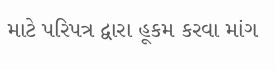માટે પરિપત્ર દ્વારા હૂકમ કરવા માંગ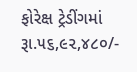ફોરેક્ષ ટ્રેડીંગમાં રૂા.૫૬,૯૨,૪૮૦/-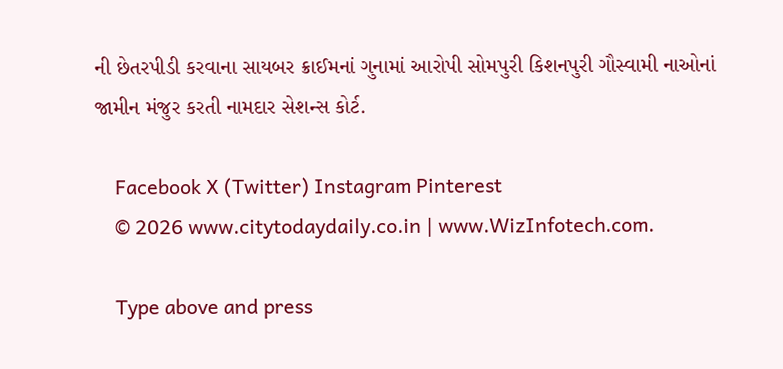ની છેતરપીડી કરવાના સાયબર ક્રાઈમનાં ગુનામાં આરોપી સોમપુરી કિશનપુરી ગૌસ્વામી નાઓનાં જામીન મંજુર કરતી નામદાર સેશન્સ કોર્ટ.

    Facebook X (Twitter) Instagram Pinterest
    © 2026 www.citytodaydaily.co.in | www.WizInfotech.com.

    Type above and press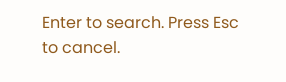Enter to search. Press Esc to cancel.